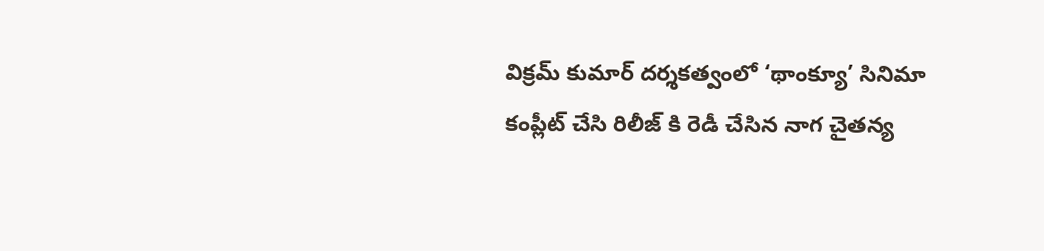విక్రమ్ కుమార్ దర్శకత్వంలో ‘థాంక్యూ’ సినిమా కంప్లీట్ చేసి రిలీజ్ కి రెడీ చేసిన నాగ చైతన్య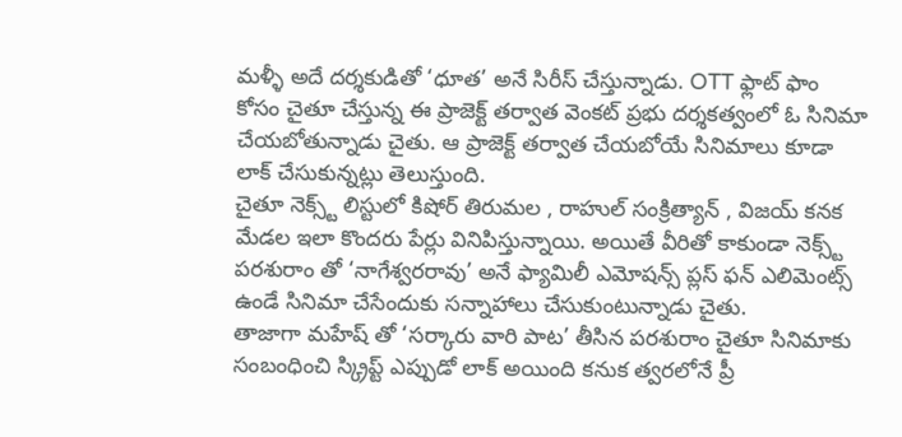మళ్ళీ అదే దర్శకుడితో ‘ధూత’ అనే సిరీస్ చేస్తున్నాడు. OTT ఫ్లాట్ ఫాం కోసం చైతూ చేస్తున్న ఈ ప్రాజెక్ట్ తర్వాత వెంకట్ ప్రభు దర్శకత్వంలో ఓ సినిమా చేయబోతున్నాడు చైతు. ఆ ప్రాజెక్ట్ తర్వాత చేయబోయే సినిమాలు కూడా లాక్ చేసుకున్నట్లు తెలుస్తుంది.
చైతూ నెక్స్ట్ లిస్టులో కిషోర్ తిరుమల , రాహుల్ సంక్రిత్యాన్ , విజయ్ కనక మేడల ఇలా కొందరు పేర్లు వినిపిస్తున్నాయి. అయితే వీరితో కాకుండా నెక్స్ట్ పరశురాం తో ‘నాగేశ్వరరావు’ అనే ఫ్యామిలీ ఎమోషన్స్ ప్లస్ ఫన్ ఎలిమెంట్స్ ఉండే సినిమా చేసేందుకు సన్నాహాలు చేసుకుంటున్నాడు చైతు.
తాజాగా మహేష్ తో ‘సర్కారు వారి పాట’ తీసిన పరశురాం చైతూ సినిమాకు సంబంధించి స్క్రిప్ట్ ఎప్పుడో లాక్ అయింది కనుక త్వరలోనే ప్రీ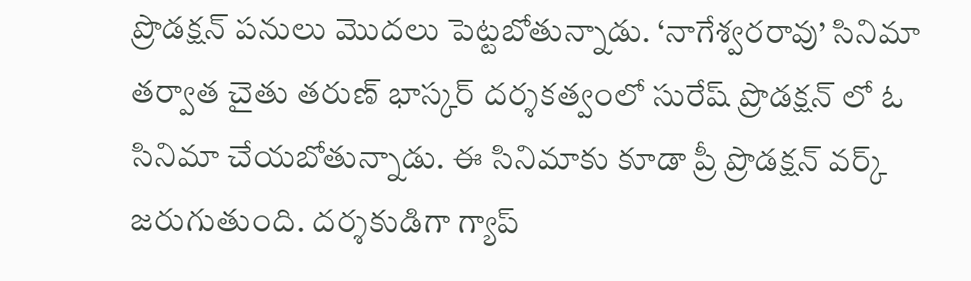ప్రొడక్షన్ పనులు మొదలు పెట్టబోతున్నాడు. ‘నాగేశ్వరరావు’ సినిమా తర్వాత చైతు తరుణ్ భాస్కర్ దర్శకత్వంలో సురేష్ ప్రొడక్షన్ లో ఓ సినిమా చేయబోతున్నాడు. ఈ సినిమాకు కూడా ప్రీ ప్రొడక్షన్ వర్క్ జరుగుతుంది. దర్శకుడిగా గ్యాప్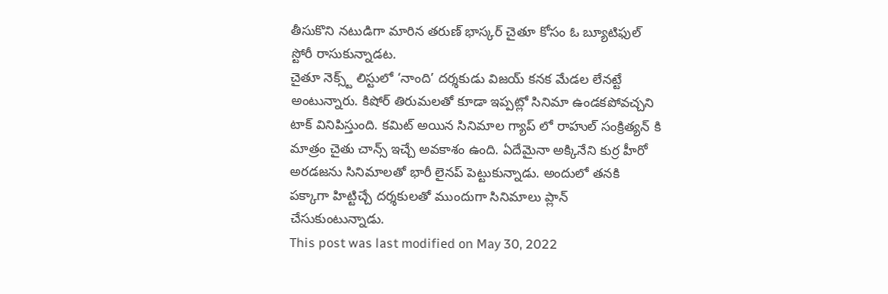తీసుకొని నటుడిగా మారిన తరుణ్ భాస్కర్ చైతూ కోసం ఓ బ్యూటిఫుల్ స్టోరీ రాసుకున్నాడట.
చైతూ నెక్స్ట్ లిస్టులో ‘నాంది’ దర్శకుడు విజయ్ కనక మేడల లేనట్టే అంటున్నారు. కిషోర్ తిరుమలతో కూడా ఇప్పట్లో సినిమా ఉండకపోవచ్చని టాక్ వినిపిస్తుంది. కమిట్ అయిన సినిమాల గ్యాప్ లో రాహుల్ సంక్రిత్యన్ కి మాత్రం చైతు చాన్స్ ఇచ్చే అవకాశం ఉంది. ఏదేమైనా అక్కినేని కుర్ర హీరో అరడజను సినిమాలతో భారీ లైనప్ పెట్టుకున్నాడు. అందులో తనకి పక్కాగా హిట్టిచ్చే దర్శకులతో ముందుగా సినిమాలు ప్లాన్ చేసుకుంటున్నాడు.
This post was last modified on May 30, 2022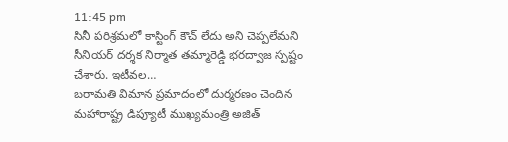11:45 pm
సినీ పరిశ్రమలో కాస్టింగ్ కౌచ్ లేదు అని చెప్పలేమని సీనియర్ దర్శక నిర్మాత తమ్మారెడ్డి భరద్వాజ స్పష్టం చేశారు. ఇటీవల…
బరామతి విమాన ప్రమాదంలో దుర్మరణం చెందిన మహారాష్ట్ర డిప్యూటీ ముఖ్యమంత్రి అజిత్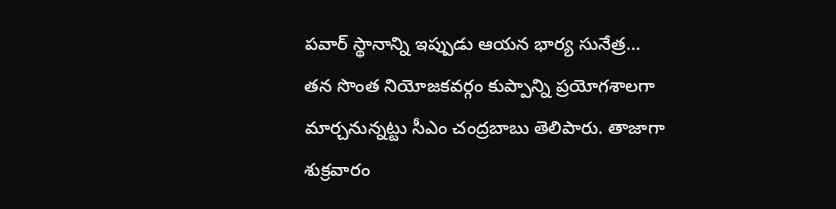పవార్ స్థానాన్ని ఇప్పుడు ఆయన భార్య సునేత్ర…
తన సొంత నియోజకవర్గం కుప్పాన్ని ప్రయోగశాలగా మార్చనున్నట్టు సీఎం చంద్రబాబు తెలిపారు. తాజాగా శుక్రవారం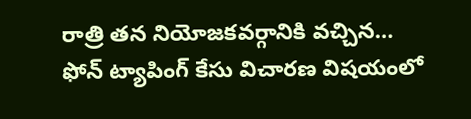రాత్రి తన నియోజకవర్గానికి వచ్చిన…
ఫోన్ ట్యాపింగ్ కేసు విచారణ విషయంలో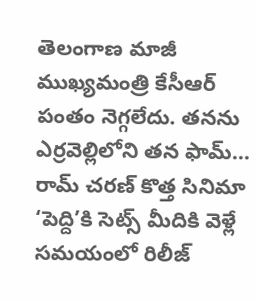తెలంగాణ మాజీ ముఖ్యమంత్రి కేసీఆర్ పంతం నెగ్గలేదు. తనను ఎర్రవెల్లిలోని తన ఫామ్…
రామ్ చరణ్ కొత్త సినిమా ‘పెద్ది’కి సెట్స్ మీదికి వెళ్లే సమయంలో రిలీజ్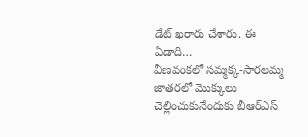డేట్ ఖరారు చేశారు. ఈ ఏడాది…
వీణవంకలో సమ్మక్క-సారలమ్మ జాతరలో మొక్కులు చెల్లించుకునేందుకు బీఆర్ఎస్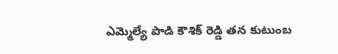ఎమ్మెల్యే పాడి కౌశిక్ రెడ్డి తన కుటుంబ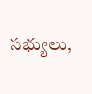సభ్యులు,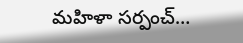మహిళా సర్పంచ్…